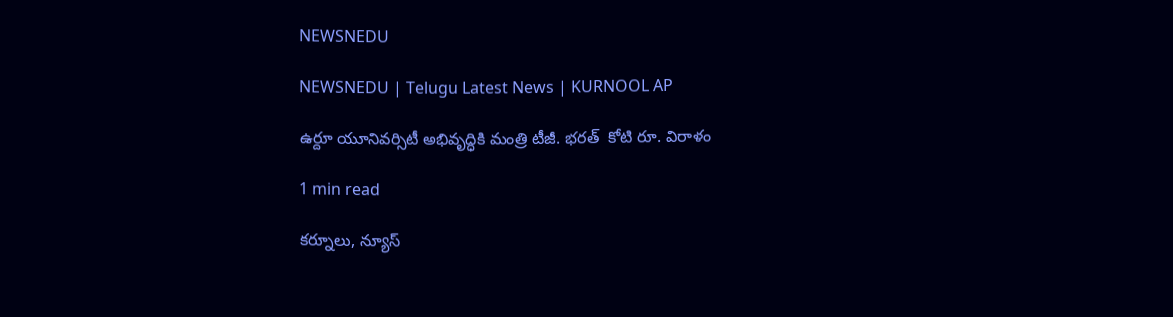NEWSNEDU

NEWSNEDU | Telugu Latest News | KURNOOL AP

ఉర్దూ యూనివర్సిటీ అభివృద్ధికి మంత్రి టీజీ. భరత్  కోటి రూ. విరాళం

1 min read

కర్నూలు, న్యూస్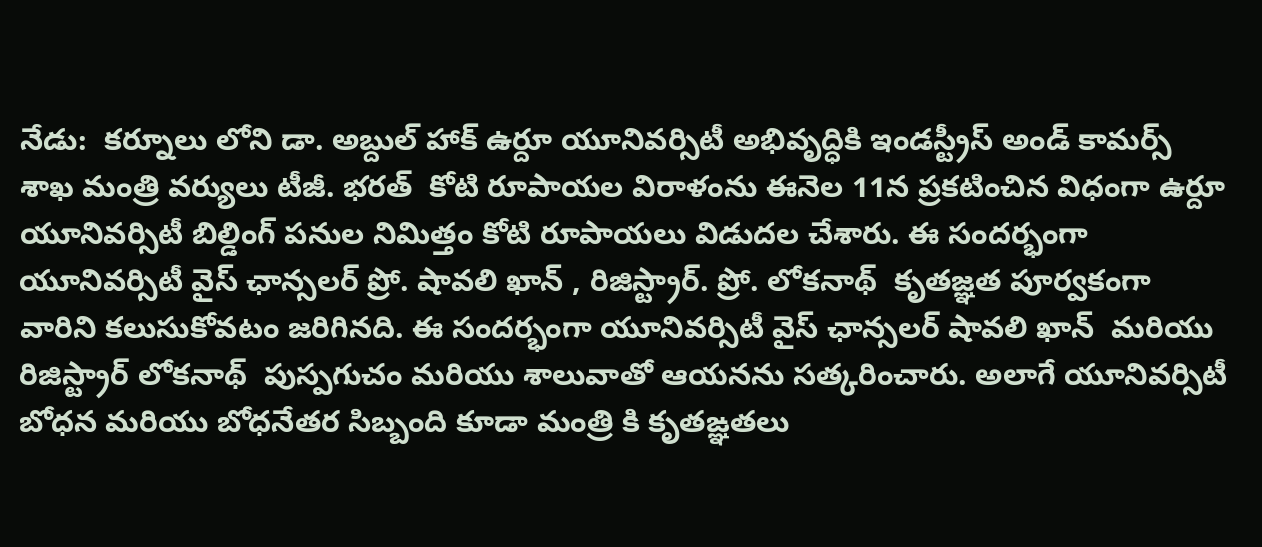నేడు:  కర్నూలు లోని డా. అబ్దుల్ హాక్ ఉర్దూ యూనివర్సిటీ అభివృద్ధికి ఇండస్ట్రీస్ అండ్ కామర్స్ శాఖ మంత్రి వర్యులు టీజీ. భరత్  కోటి రూపాయల విరాళంను ఈనెల 11న ప్రకటించిన విధంగా ఉర్దూ యూనివర్సిటీ బిల్డింగ్ పనుల నిమిత్తం కోటి రూపాయలు విడుదల చేశారు. ఈ సందర్భంగా యూనివర్సిటీ వైస్ ఛాన్సలర్ ప్రో. షావలి ఖాన్ , రిజిస్ట్రార్. ప్రో. లోకనాథ్  కృతజ్ఞత పూర్వకంగా వారిని కలుసుకోవటం జరిగినది. ఈ సందర్భంగా యూనివర్సిటీ వైస్ ఛాన్సలర్ షావలి ఖాన్  మరియు రిజిస్ట్రార్ లోకనాథ్  పుస్పగుచం మరియు శాలువాతో ఆయనను సత్కరించారు. అలాగే యూనివర్సిటీ బోధన మరియు బోధనేతర సిబ్బంది కూడా మంత్రి కి కృతఙ్ఞతలు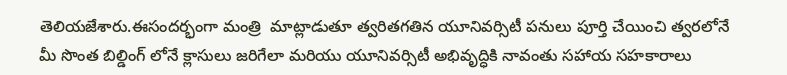తెలియజేశారు.ఈసందర్భంగా మంత్రి  మాట్లాడుతూ త్వరితగతిన యూనివర్సిటీ పనులు పూర్తి చేయించి త్వరలోనే మీ సొంత బిల్డింగ్ లోనే క్లాసులు జరిగేలా మరియు యూనివర్సిటీ అభివృద్ధికి నావంతు సహాయ సహకారాలు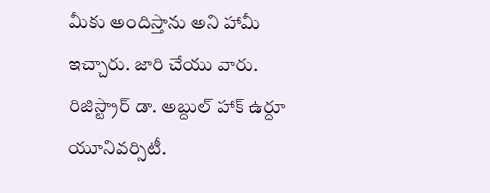మీకు అందిస్తాను అని హామీ ఇచ్చారు. జారి చేయు వారు. రిజిస్ట్రార్ డా. అబ్దుల్ హాక్ ఉర్దూ యూనివర్సిటీ.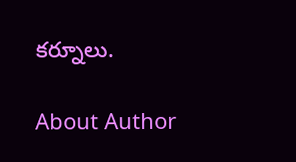కర్నూలు.

About Author